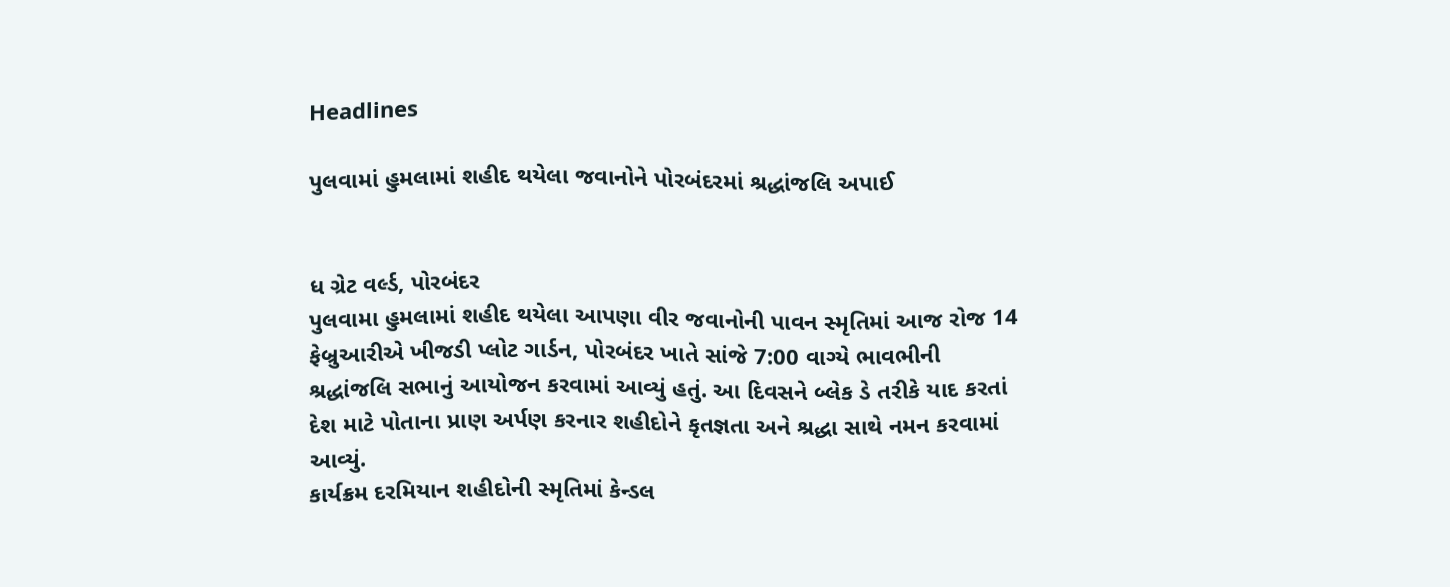Headlines

પુલવામાં હુમલામાં શહીદ થયેલા જવાનોને પોરબંદરમાં શ્રદ્ધાંજલિ અપાઈ


ધ ગ્રેટ વર્લ્ડ, પોરબંદર
પુલવામા હુમલામાં શહીદ થયેલા આપણા વીર જવાનોની પાવન સ્મૃતિમાં આજ રોજ 14 ફેબ્રુઆરીએ ખીજડી પ્લોટ ગાર્ડન, પોરબંદર ખાતે સાંજે 7:00 વાગ્યે ભાવભીની શ્રદ્ધાંજલિ સભાનું આયોજન કરવામાં આવ્યું હતું. આ દિવસને બ્લેક ડે તરીકે યાદ કરતાં દેશ માટે પોતાના પ્રાણ અર્પણ કરનાર શહીદોને કૃતજ્ઞતા અને શ્રદ્ધા સાથે નમન કરવામાં આવ્યું.
કાર્યક્રમ દરમિયાન શહીદોની સ્મૃતિમાં કેન્ડલ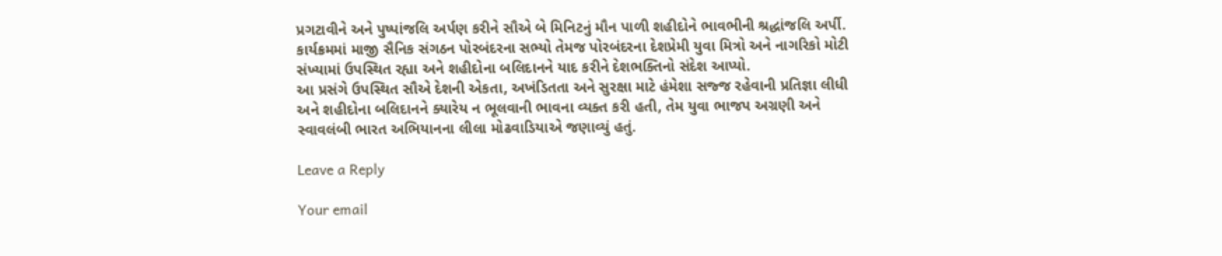પ્રગટાવીને અને પુષ્પાંજલિ અર્પણ કરીને સૌએ બે મિનિટનું મૌન પાળી શહીદોને ભાવભીની શ્રદ્ધાંજલિ અર્પી. કાર્યક્રમમાં માજી સૈનિક સંગઠન પોરબંદરના સભ્યો તેમજ પોરબંદરના દેશપ્રેમી યુવા મિત્રો અને નાગરિકો મોટી સંખ્યામાં ઉપસ્થિત રહ્યા અને શહીદોના બલિદાનને યાદ કરીને દેશભક્તિનો સંદેશ આપ્યો.
આ પ્રસંગે ઉપસ્થિત સૌએ દેશની એકતા, અખંડિતતા અને સુરક્ષા માટે હંમેશા સજ્જ રહેવાની પ્રતિજ્ઞા લીધી અને શહીદોના બલિદાનને ક્યારેય ન ભૂલવાની ભાવના વ્યક્ત કરી હતી, તેમ યુવા ભાજપ અગ્રણી અને સ્વાવલંબી ભારત અભિયાનના લીલા મોઢવાડિયાએ જણાવ્યું હતું.

Leave a Reply

Your email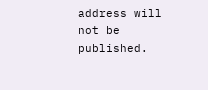address will not be published.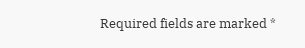Required fields are marked *